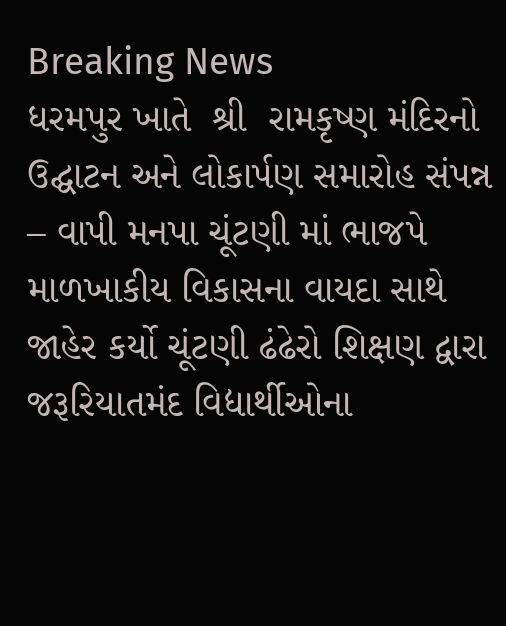Breaking News
ધરમપુર ખાતે  શ્રી  રામકૃષ્ણ મંદિરનો ઉદ્ઘાટન અને લોકાર્પણ સમારોહ સંપન્ન – વાપી મનપા ચૂંટણી માં ભાજપે માળખાકીય વિકાસના વાયદા સાથે જાહેર કર્યો ચૂંટણી ઢંઢેરો શિક્ષણ દ્વારા જરૂરિયાતમંદ વિદ્યાર્થીઓના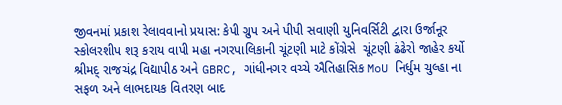જીવનમાં પ્રકાશ રેલાવવાનો પ્રયાસ: કેપી ગ્રુપ અને પીપી સવાણી યુનિવર્સિટી દ્વારા ઉર્જાનૂર સ્કોલરશીપ શરૂ કરાય વાપી મહા નગરપાલિકાની ચૂંટણી માટે કોંગ્રેસે  ચૂંટણી ઢંઢેરો જાહેર કર્યો  શ્રીમદ્ રાજચંદ્ર વિદ્યાપીઠ અને GBRC, ગાંધીનગર વચ્ચે ઐતિહાસિક MoU નિર્ધુમ ચુલ્હા ના સફળ અને લાભદાયક વિતરણ બાદ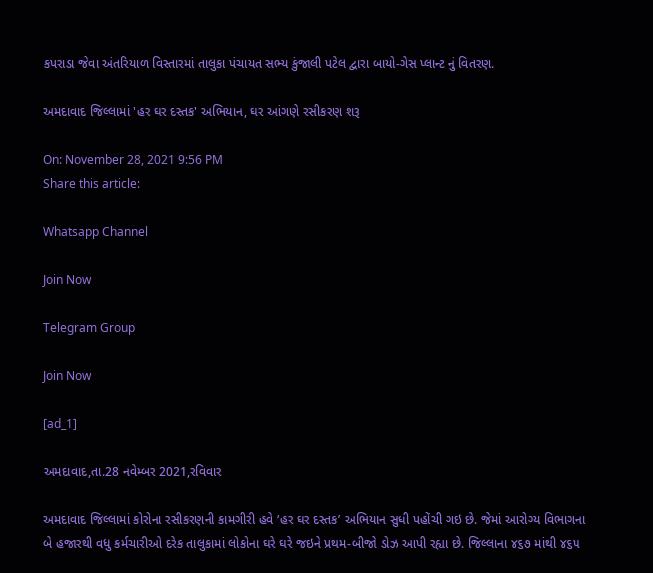કપરાડા જેવા અંતરિયાળ વિસ્તારમાં તાલુકા પંચાયત સભ્ય કુંજાલી પટેલ દ્વારા બાયો-ગેસ પ્લાન્ટ નું વિતરણ.

અમદાવાદ જિલ્લામાં 'હર ઘર દસ્તક' અભિયાન, ઘર આંગણે રસીકરણ શરૂ

On: November 28, 2021 9:56 PM
Share this article:

Whatsapp Channel

Join Now

Telegram Group

Join Now

[ad_1]

અમદાવાદ,તા.28 નવેમ્બર 2021,રવિવાર

અમદાવાદ જિલ્લામાં કોરોના રસીકરણની કામગીરી હવે ‘હર ઘર દસ્તક’ અભિયાન સુધી પહોંચી ગઇ છે. જેમાં આરોગ્ય વિભાગના બે હજારથી વધુ કર્મચારીઓ દરેક તાલુકામાં લોકોના ઘરે ઘરે જઇને પ્રથમ-બીજો ડોઝ આપી રહ્યા છે. જિલ્લાના ૪૬૭ માંથી ૪૬૫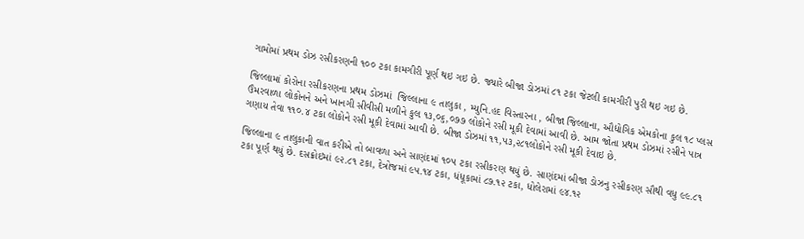ગામોમાં પ્રથમ ડોઝ રસીકરણની ૧૦૦ ટકા કામગીરી પૂર્ણ થઇ ગઇ છે. જ્યારે બીજા ડોઝમાં ૮૧ ટકા જેટલી કામગીરી પુરી થઇ ગઇ છે.

જિલ્લામાં કોરોના રસીકરણના પ્રથમ ડોઝમાં  જિલ્લાના ૯ તાલુકા , મ્યુનિ.હદ વિસ્તારના , બીજા જિલ્લાના, ઔદ્યોગિક એમકોના કુલ ૧૮ પ્લસ ઉંમરવાળા લોકોનને અને ખાનગી સીવીસી મળીને કુલ ૧૩,૦૬,૦૭૭ લોકોને રસી મૂકી દેવામાં આવી છે. આમ જોતા પ્રથમ ડોઝમાં રસીને પાત્ર ગણાય તેવા ૧૧૦.૪ ટકા લોકોને રસી મૂકી દેવામાં આવી છે. બીજા ડોઝમાં ૧૧,૫૩,૨૮૧લોકોને રસી મૂકી દેવાઇ છે.

જિલ્લાના ૯ તાલુકાની વાત કરીએ તો બાવળા અને સાણંદમાં ૧૦૫ ટકા રસીકરણ થયું છે. સાણંદમાં બીજા ડોઝનુ રસીકરણ સૌથી વધુ ૯૯.૮૧ ટકા પૂર્ણ થયું છે. દસક્રોઇમાં ૯૨.૮૧ ટકા, દેત્રોજમાં ૯૫.૧૪ ટકા, ધંધૂકામાં ૮૭.૧૨ ટકા, ધોલેરામાં ૯૪.૧૨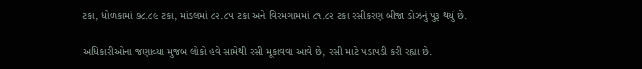ટકા, ધોળકામાં ૭૮.૮૯ ટકા, માંડલમાં ૮૨.૮૫ ટકા અને વિરમગામમાં ૮૧.૮૨ ટકા રસીકરણ બીજા ડોઝનું પુરૂ થયું છે.

અધિકારીઓના જણાવ્યા મુજબ લોકો હવે સામેથી રસી મૂકાવવા આવે છે, રસી માટે પડાપડી કરી રહ્યા છે.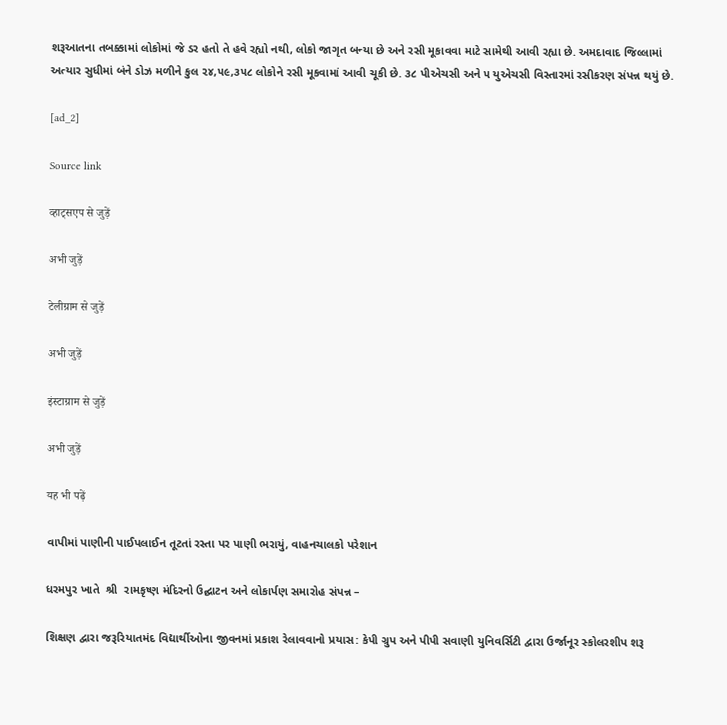શરૂઆતના તબક્કામાં લોકોમાં જે ડર હતો તે હવે રહ્યો નથી, લોકો જાગૃત બન્યા છે અને રસી મૂકાવવા માટે સામેથી આવી રહ્યા છે. અમદાવાદ જિલ્લામાં અત્યાર સુધીમાં બંને ડોઝ મળીને કુલ ૨૪,૫૯,૩૫૮ લોકોને રસી મૂકવામાં આવી ચૂકી છે. ૩૮ પીએચસી અને ૫ યુએચસી વિસ્તારમાં રસીકરણ સંપન્ન થયું છે.

[ad_2]

Source link

व्हाट्सएप से जुड़ें

अभी जुड़ें

टेलीग्राम से जुड़ें

अभी जुड़ें

इंस्टाग्राम से जुड़ें

अभी जुड़ें

यह भी पढ़ें

વાપીમાં પાણીની પાઈપલાઈન તૂટતાં રસ્તા પર પાણી ભરાયું, વાહનચાલકો પરેશાન

ધરમપુર ખાતે  શ્રી  રામકૃષ્ણ મંદિરનો ઉદ્ઘાટન અને લોકાર્પણ સમારોહ સંપન્ન –

શિક્ષણ દ્વારા જરૂરિયાતમંદ વિદ્યાર્થીઓના જીવનમાં પ્રકાશ રેલાવવાનો પ્રયાસ: કેપી ગ્રુપ અને પીપી સવાણી યુનિવર્સિટી દ્વારા ઉર્જાનૂર સ્કોલરશીપ શરૂ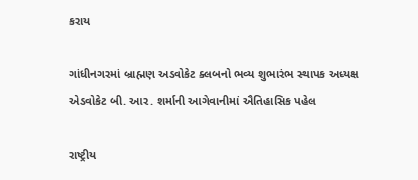કરાય

ગાંધીનગરમાં બ્રાહ્મણ અડવોકેટ ક્લબનો ભવ્ય શુભારંભ સ્થાપક અધ્યક્ષ એડવોકેટ બી. આર. શર્માની આગેવાનીમાં ઐતિહાસિક પહેલ

રાષ્ટ્રીય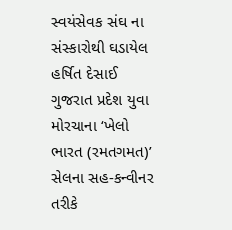સ્વયંસેવક સંઘ ના સંસ્કારોથી ઘડાયેલ હર્ષિત દેસાઈ ગુજરાત પ્રદેશ યુવા મોરચાના ‘ખેલો ભારત (રમતગમત)’ સેલના સહ-કન્વીનર તરીકે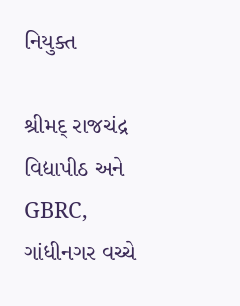નિયુક્ત

શ્રીમદ્ રાજચંદ્ર વિદ્યાપીઠ અને GBRC, ગાંધીનગર વચ્ચે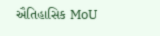ઐતિહાસિક MoU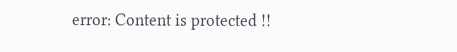error: Content is protected !!